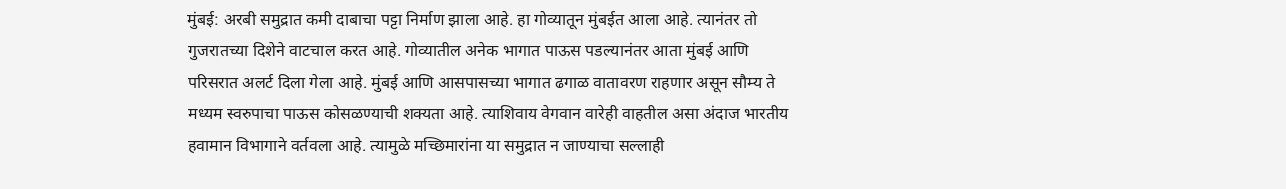मुंबई: अरबी समुद्रात कमी दाबाचा पट्टा निर्माण झाला आहे. हा गोव्यातून मुंबईत आला आहे. त्यानंतर तो गुजरातच्या दिशेने वाटचाल करत आहे. गोव्यातील अनेक भागात पाऊस पडल्यानंतर आता मुंबई आणि परिसरात अलर्ट दिला गेला आहे. मुंबई आणि आसपासच्या भागात ढगाळ वातावरण राहणार असून सौम्य ते मध्यम स्वरुपाचा पाऊस कोसळण्याची शक्यता आहे. त्याशिवाय वेगवान वारेही वाहतील असा अंदाज भारतीय हवामान विभागाने वर्तवला आहे. त्यामुळे मच्छिमारांना या समुद्रात न जाण्याचा सल्लाही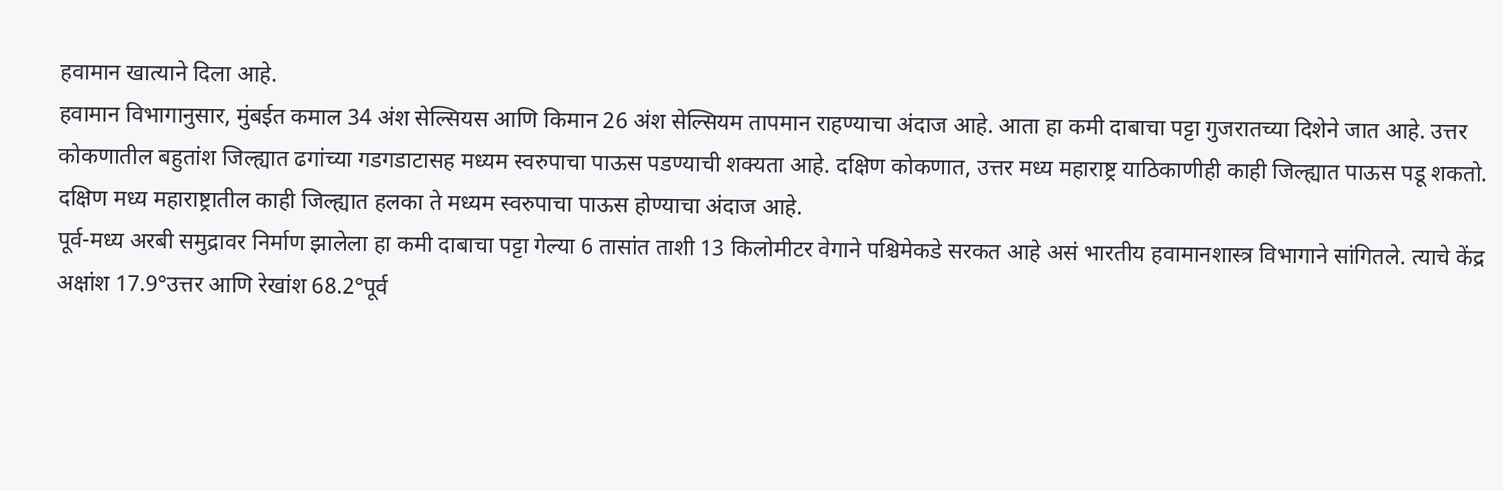हवामान खात्याने दिला आहे.
हवामान विभागानुसार, मुंबईत कमाल 34 अंश सेल्सियस आणि किमान 26 अंश सेल्सियम तापमान राहण्याचा अंदाज आहे. आता हा कमी दाबाचा पट्टा गुजरातच्या दिशेने जात आहे. उत्तर कोकणातील बहुतांश जिल्ह्यात ढगांच्या गडगडाटासह मध्यम स्वरुपाचा पाऊस पडण्याची शक्यता आहे. दक्षिण कोकणात, उत्तर मध्य महाराष्ट्र याठिकाणीही काही जिल्ह्यात पाऊस पडू शकतो. दक्षिण मध्य महाराष्ट्रातील काही जिल्ह्यात हलका ते मध्यम स्वरुपाचा पाऊस होण्याचा अंदाज आहे.
पूर्व-मध्य अरबी समुद्रावर निर्माण झालेला हा कमी दाबाचा पट्टा गेल्या 6 तासांत ताशी 13 किलोमीटर वेगाने पश्चिमेकडे सरकत आहे असं भारतीय हवामानशास्त्र विभागाने सांगितले. त्याचे केंद्र अक्षांश 17.9°उत्तर आणि रेखांश 68.2°पूर्व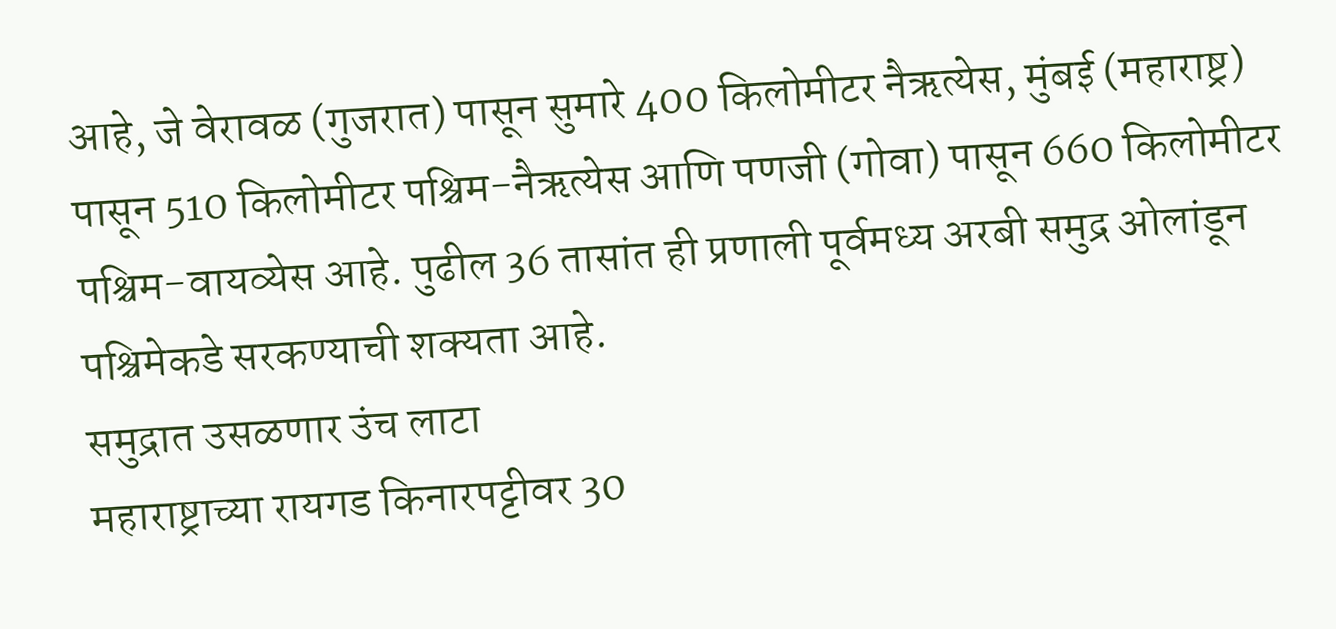आहे, जे वेरावळ (गुजरात) पासून सुमारे 400 किलोमीटर नैऋत्येस, मुंबई (महाराष्ट्र) पासून 510 किलोमीटर पश्चिम-नैऋत्येस आणि पणजी (गोवा) पासून 660 किलोमीटर पश्चिम-वायव्येस आहे. पुढील 36 तासांत ही प्रणाली पूर्वमध्य अरबी समुद्र ओलांडून पश्चिमेकडे सरकण्याची शक्यता आहे.
समुद्रात उसळणार उंच लाटा
महाराष्ट्राच्या रायगड किनारपट्टीवर 30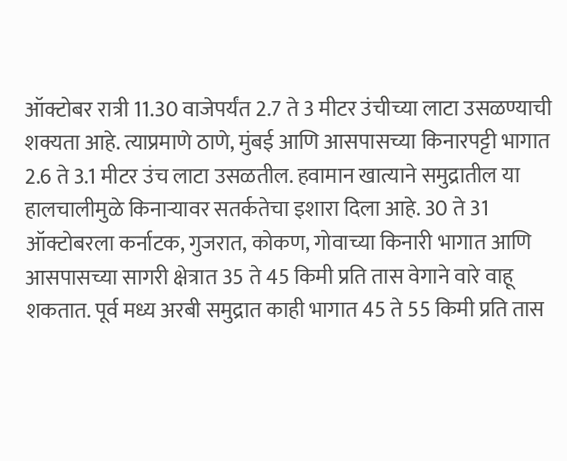ऑक्टोबर रात्री 11.30 वाजेपर्यंत 2.7 ते 3 मीटर उंचीच्या लाटा उसळण्याची शक्यता आहे. त्याप्रमाणे ठाणे, मुंबई आणि आसपासच्या किनारपट्टी भागात 2.6 ते 3.1 मीटर उंच लाटा उसळतील. हवामान खात्याने समुद्रातील या हालचालीमुळे किनाऱ्यावर सतर्कतेचा इशारा दिला आहे. 30 ते 31 ऑक्टोबरला कर्नाटक, गुजरात, कोकण, गोवाच्या किनारी भागात आणि आसपासच्या सागरी क्षेत्रात 35 ते 45 किमी प्रति तास वेगाने वारे वाहू शकतात. पूर्व मध्य अरबी समुद्रात काही भागात 45 ते 55 किमी प्रति तास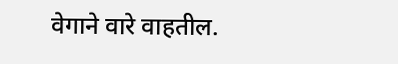वेगाने वारे वाहतील.